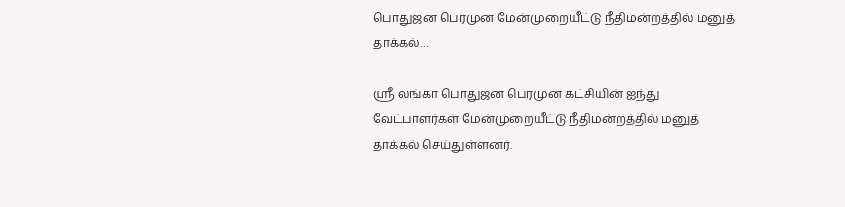பொதுஜன பெரமுன மேன்முறையீட்டு நீதிமன்றத்தில் மனுத் தாக்கல்…

ஶ்ரீ லங்கா பொதுஜன பெரமுன கட்சியின் ஐந்து வேட்பாளர்கள் மேன்முறையீட்டு நீதிமன்றத்தில் மனுத் தாக்கல் செய்துள்ளனர்.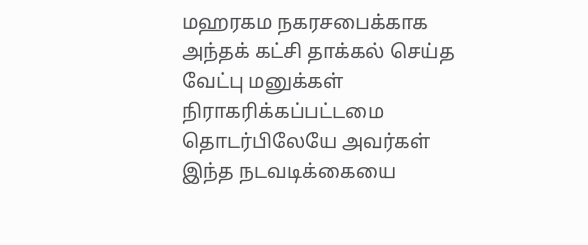மஹரகம நகரசபைக்காக அந்தக் கட்சி தாக்கல் செய்த வேட்பு மனுக்கள் நிராகரிக்கப்பட்டமை தொடர்பிலேயே அவர்கள் இந்த நடவடிக்கையை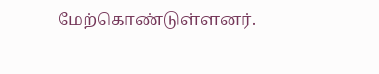மேற்கொண்டுள்ளனர்.